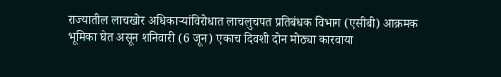राज्यातील लाचखोर अधिकाऱ्यांविरोधात लाचलुचपत प्रतिबंधक विभाग (एसीबी) आक्रमक भूमिका घेत असून शनिवारी (6 जून) एकाच दिवशी दोन मोठ्या कारवाया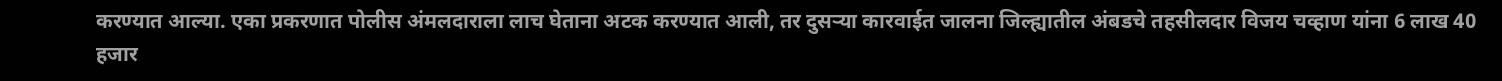करण्यात आल्या. एका प्रकरणात पोलीस अंमलदाराला लाच घेताना अटक करण्यात आली, तर दुसऱ्या कारवाईत जालना जिल्ह्यातील अंबडचे तहसीलदार विजय चव्हाण यांना 6 लाख 40 हजार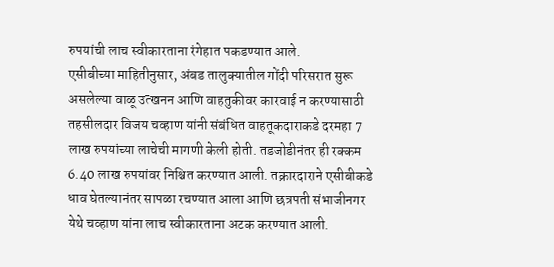रुपयांची लाच स्वीकारताना रंगेहात पकडण्यात आले.
एसीबीच्या माहितीनुसार, अंबड तालुक्यातील गोंदी परिसरात सुरू असलेल्या वाळू उत्खनन आणि वाहतुकीवर कारवाई न करण्यासाठी तहसीलदार विजय चव्हाण यांनी संबंधित वाहतूकदाराकडे दरमहा 7 लाख रुपयांच्या लाचेची मागणी केली होती. तडजोडीनंतर ही रक्कम 6.40 लाख रुपयांवर निश्चित करण्यात आली. तक्रारदाराने एसीबीकडे धाव घेतल्यानंतर सापळा रचण्यात आला आणि छत्रपती संभाजीनगर येथे चव्हाण यांना लाच स्वीकारताना अटक करण्यात आली.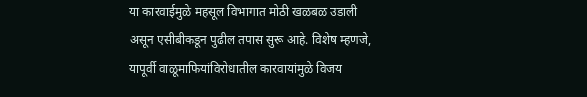या कारवाईमुळे महसूल विभागात मोठी खळबळ उडाली असून एसीबीकडून पुढील तपास सुरू आहे. विशेष म्हणजे, यापूर्वी वाळूमाफियांविरोधातील कारवायांमुळे विजय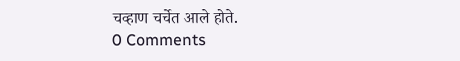चव्हाण चर्चेत आले होते.
0 Comments